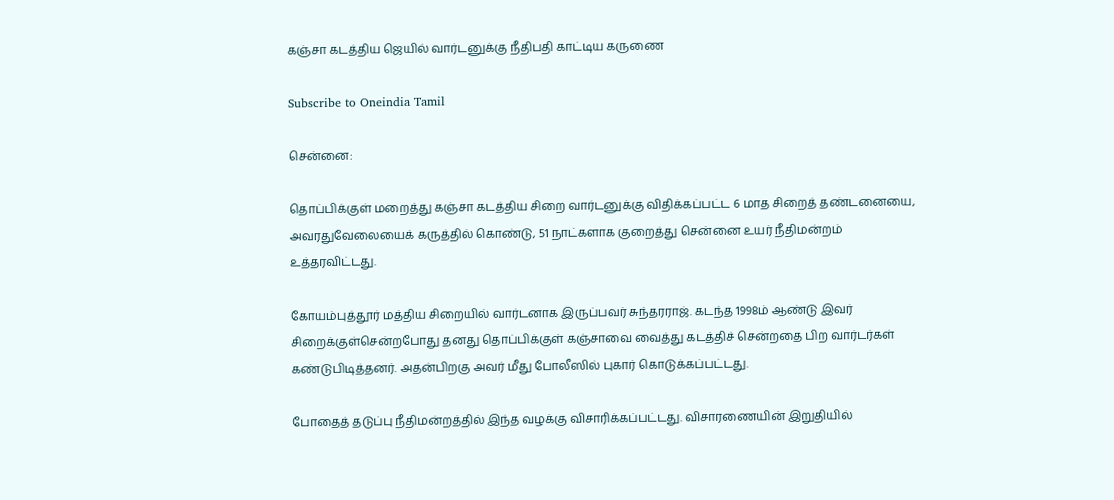கஞ்சா கடத்திய ஜெயில் வார்டனுக்கு நீதிபதி காட்டிய கருணை

Subscribe to Oneindia Tamil

சென்னை:

தொப்பிக்குள் மறைத்து கஞ்சா கடத்திய சிறை வார்டனுக்கு விதிக்கப்பட்ட 6 மாத சிறைத் தண்டனையை, அவரதுவேலையைக் கருத்தில் கொண்டு, 51 நாட்களாக குறைத்து சென்னை உயர் நீதிமன்றம் உத்தரவிட்டது.

கோயம்புத்தூர் மத்திய சிறையில் வார்டனாக இருப்பவர் சுந்தரராஜ். கடந்த 1998ம் ஆண்டு இவர் சிறைக்குள்சென்றபோது தனது தொப்பிக்குள் கஞ்சாவை வைத்து கடத்திச் சென்றதை பிற வார்டர்கள் கண்டுபிடித்தனர். அதன்பிறகு அவர் மீது போலீஸில் புகார் கொடுக்கப்பட்டது.

போதைத் தடுப்பு நீதிமன்றத்தில் இந்த வழக்கு விசாரிக்கப்பட்டது. விசாரணையின் இறுதியில்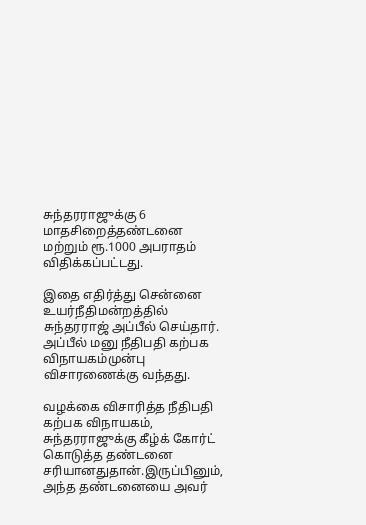சுந்தரராஜுக்கு 6 மாதசிறைத்தண்டனை மற்றும் ரூ.1000 அபராதம் விதிக்கப்பட்டது.

இதை எதிர்த்து சென்னை உயர்நீதிமன்றத்தில் சுந்தரராஜ் அப்பீல் செய்தார். அப்பீல் மனு நீதிபதி கற்பக விநாயகம்முன்பு விசாரணைக்கு வந்தது.

வழக்கை விசாரித்த நீதிபதி கற்பக விநாயகம், சுந்தரராஜுக்கு கீழ்க் கோர்ட் கொடுத்த தண்டனை சரியானதுதான்.இருப்பினும், அந்த தண்டனையை அவர்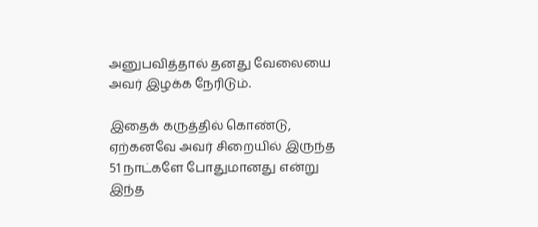அனுபவித்தால் தனது வேலையை அவர் இழக்க நேரிடும்.

இதைக் கருத்தில் கொண்டு, ஏற்கனவே அவர் சிறையில் இருந்த 51 நாட்களே போதுமானது என்று இந்த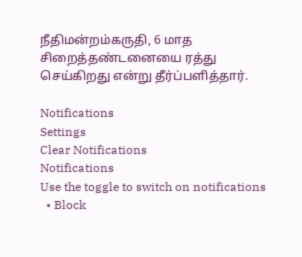நீதிமன்றம்கருதி, 6 மாத சிறைத்தண்டனையை ரத்து செய்கிறது என்று தீர்ப்பளித்தார்.

Notifications
Settings
Clear Notifications
Notifications
Use the toggle to switch on notifications
  • Block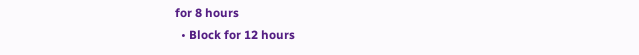for 8 hours
  • Block for 12 hours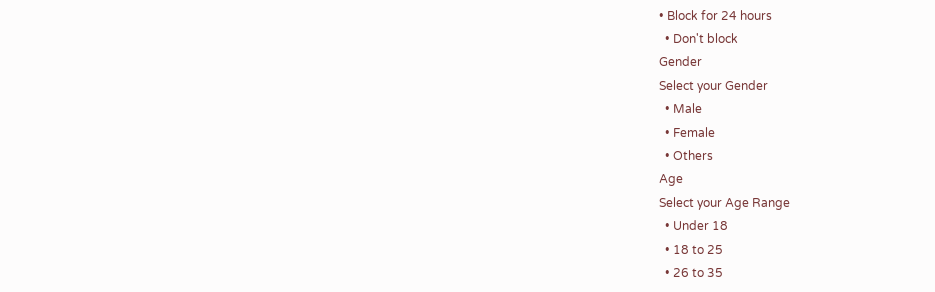• Block for 24 hours
  • Don't block
Gender
Select your Gender
  • Male
  • Female
  • Others
Age
Select your Age Range
  • Under 18
  • 18 to 25
  • 26 to 35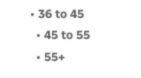• 36 to 45
  • 45 to 55
  • 55+